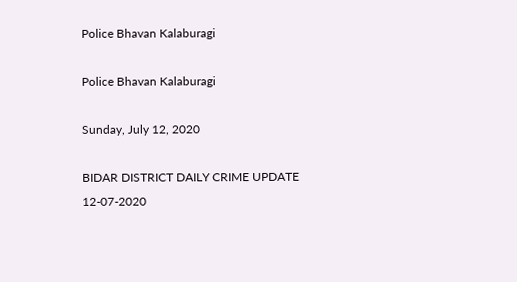Police Bhavan Kalaburagi

Police Bhavan Kalaburagi

Sunday, July 12, 2020

BIDAR DISTRICT DAILY CRIME UPDATE 12-07-2020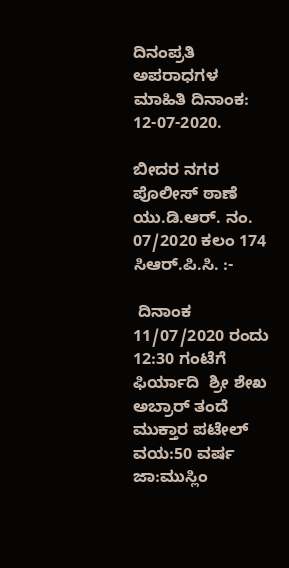ದಿನಂಪ್ರತಿ ಅಪರಾಧಗಳ ಮಾಹಿತಿ ದಿನಾಂಕ: 12-07-2020.

ಬೀದರ ನಗರ ಪೊಲೀಸ್ ಠಾಣೆ ಯು.ಡಿ.ಆರ್. ನಂ. 07/2020 ಕಲಂ 174 ಸಿಆರ್.ಪಿ.ಸಿ. :-

 ದಿನಾಂಕ 11/07/2020 ರಂದು 12:30 ಗಂಟೆಗೆ ಫಿರ್ಯಾದಿ  ಶ್ರೀ ಶೇಖ ಅಬ್ರಾರ್ ತಂದೆ ಮುಕ್ತಾರ ಪಟೇಲ್ ವಯ:50 ವರ್ಷ ಜಾ:ಮುಸ್ಲಿಂ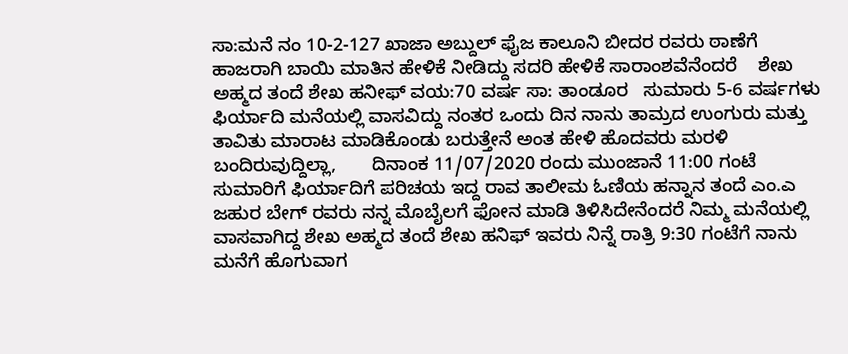ಸಾ:ಮನೆ ನಂ 10-2-127 ಖಾಜಾ ಅಬ್ದುಲ್ ಫೈಜ ಕಾಲೂನಿ ಬೀದರ ರವರು ಠಾಣೆಗೆ ಹಾಜರಾಗಿ ಬಾಯಿ ಮಾತಿನ ಹೇಳಿಕೆ ನೀಡಿದ್ದು ಸದರಿ ಹೇಳಿಕೆ ಸಾರಾಂಶವೆನೆಂದರೆ    ಶೇಖ ಅಹ್ಮದ ತಂದೆ ಶೇಖ ಹನೀಫ್ ವಯ:70 ವರ್ಷ ಸಾ: ತಾಂಡೂರ   ಸುಮಾರು 5-6 ವರ್ಷಗಳು ಫಿರ್ಯಾದಿ ಮನೆಯಲ್ಲಿ ವಾಸವಿದ್ದು ನಂತರ ಒಂದು ದಿನ ನಾನು ತಾಮ್ರದ ಉಂಗುರು ಮತ್ತು ತಾವಿತು ಮಾರಾಟ ಮಾಡಿಕೊಂಡು ಬರುತ್ತೇನೆ ಅಂತ ಹೇಳಿ ಹೊದವರು ಮರಳಿ ಬಂದಿರುವುದ್ದಿಲ್ಲಾ,       ದಿನಾಂಕ 11/07/2020 ರಂದು ಮುಂಜಾನೆ 11:00 ಗಂಟೆ ಸುಮಾರಿಗೆ ಫಿರ್ಯಾದಿಗೆ ಪರಿಚಯ ಇದ್ದ ರಾವ ತಾಲೀಮ ಓಣಿಯ ಹನ್ನಾನ ತಂದೆ ಎಂ.ಎ ಜಹುರ ಬೇಗ್ ರವರು ನನ್ನ ಮೊಬೈಲಗೆ ಫೋನ ಮಾಡಿ ತಿಳಿಸಿದೇನೆಂದರೆ ನಿಮ್ಮ ಮನೆಯಲ್ಲಿ ವಾಸವಾಗಿದ್ದ ಶೇಖ ಅಹ್ಮದ ತಂದೆ ಶೇಖ ಹನಿಫ್ ಇವರು ನಿನ್ನೆ ರಾತ್ರಿ 9:30 ಗಂಟೆಗೆ ನಾನು ಮನೆಗೆ ಹೊಗುವಾಗ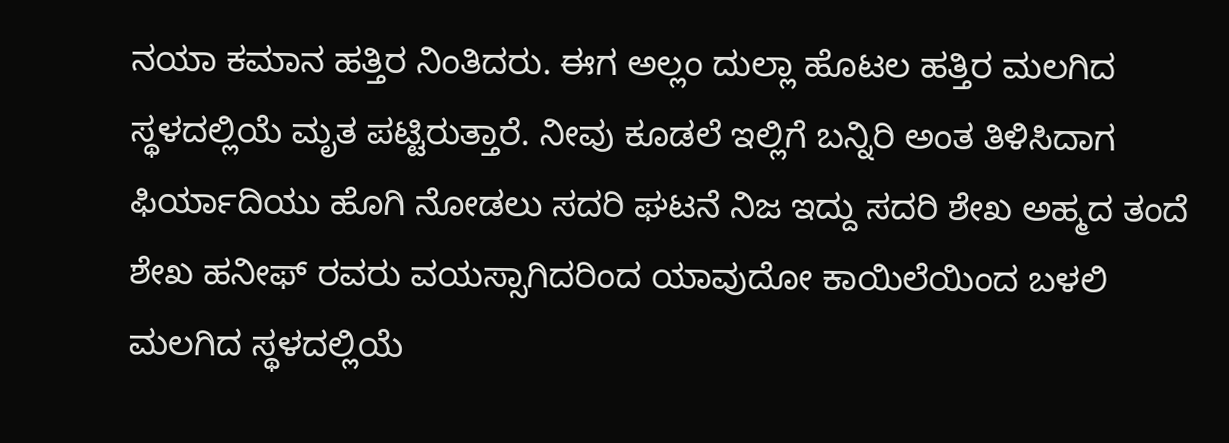ನಯಾ ಕಮಾನ ಹತ್ತಿರ ನಿಂತಿದರು. ಈಗ ಅಲ್ಲಂ ದುಲ್ಲಾ ಹೊಟಲ ಹತ್ತಿರ ಮಲಗಿದ ಸ್ಥಳದಲ್ಲಿಯೆ ಮೃತ ಪಟ್ಟಿರುತ್ತಾರೆ. ನೀವು ಕೂಡಲೆ ಇಲ್ಲಿಗೆ ಬನ್ನಿರಿ ಅಂತ ತಿಳಿಸಿದಾಗ ಫಿರ್ಯಾದಿಯು ಹೊಗಿ ನೋಡಲು ಸದರಿ ಘಟನೆ ನಿಜ ಇದ್ದು ಸದರಿ ಶೇಖ ಅಹ್ಮದ ತಂದೆ ಶೇಖ ಹನೀಫ್ ರವರು ವಯಸ್ಸಾಗಿದರಿಂದ ಯಾವುದೋ ಕಾಯಿಲೆಯಿಂದ ಬಳಲಿ ಮಲಗಿದ ಸ್ಥಳದಲ್ಲಿಯೆ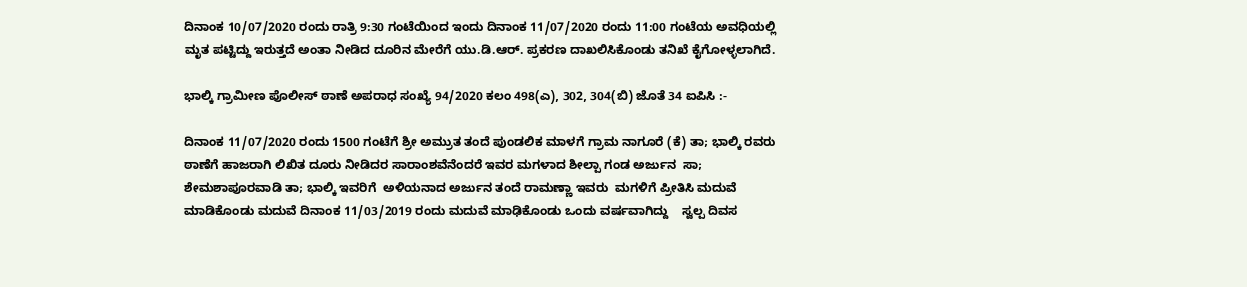ದಿನಾಂಕ 10/07/2020 ರಂದು ರಾತ್ರಿ 9:30 ಗಂಟೆಯಿಂದ ಇಂದು ದಿನಾಂಕ 11/07/2020 ರಂದು 11:00 ಗಂಟೆಯ ಅವಧಿಯಲ್ಲಿ ಮೃತ ಪಟ್ಟಿದ್ದು ಇರುತ್ತದೆ ಅಂತಾ ನೀಡಿದ ದೂರಿನ ಮೇರೆಗೆ ಯು.ಡಿ.ಆರ್. ಪ್ರಕರಣ ದಾಖಲಿಸಿಕೊಂಡು ತನಿಖೆ ಕೈಗೋಳ್ಳಲಾಗಿದೆ.

ಭಾಲ್ಕಿ ಗ್ರಾಮೀಣ ಪೊಲೀಸ್ ಠಾಣೆ ಅಪರಾಧ ಸಂಖ್ಯೆ 94/2020 ಕಲಂ 498(ಎ), 302, 304(ಬಿ) ಜೊತೆ 34 ಐಪಿಸಿ :-

ದಿನಾಂಕ 11/07/2020 ರಂದು 1500 ಗಂಟೆಗೆ ಶ್ರೀ ಅಮ್ರುತ ತಂದೆ ಪುಂಡಲಿಕ ಮಾಳಗೆ ಗ್ರಾಮ ನಾಗೂರೆ (ಕೆ) ತಾ; ಭಾಲ್ಕಿ ರವರು ಠಾಣೆಗೆ ಹಾಜರಾಗಿ ಲಿಖಿತ ದೂರು ನೀಡಿದರ ಸಾರಾಂಶವೆನೆಂದರೆ ಇವರ ಮಗಳಾದ ಶೀಲ್ಪಾ ಗಂಡ ಅರ್ಜುನ  ಸಾ; ಶೇಮಶಾಪೂರವಾಡಿ ತಾ; ಭಾಲ್ಕಿ ಇವರಿಗೆ  ಅಳಿಯನಾದ ಅರ್ಜುನ ತಂದೆ ರಾಮಣ್ಣಾ ಇವರು  ಮಗಳಿಗೆ ಪ್ರೀತಿಸಿ ಮದುವೆ ಮಾಡಿಕೊಂಡು ಮದುವೆ ದಿನಾಂಕ 11/03/2019 ರಂದು ಮದುವೆ ಮಾಢಿಕೊಂಡು ಒಂದು ವರ್ಷವಾಗಿದ್ದು    ಸ್ವಲ್ಪ ದಿವಸ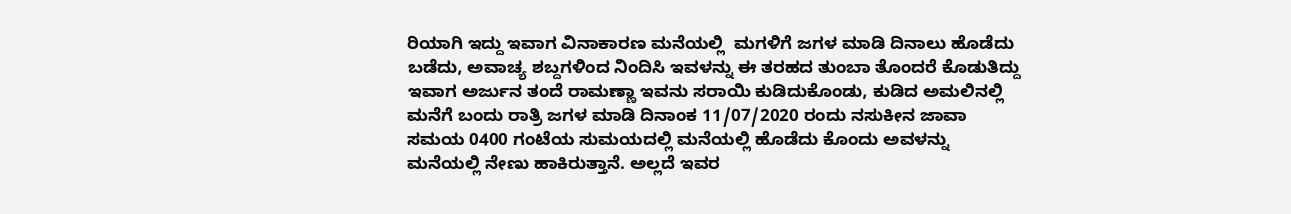ರಿಯಾಗಿ ಇದ್ದು ಇವಾಗ ವಿನಾಕಾರಣ ಮನೆಯಲ್ಲಿ  ಮಗಳಿಗೆ ಜಗಳ ಮಾಡಿ ದಿನಾಲು ಹೊಡೆದು ಬಡೆದು, ಅವಾಚ್ಯ ಶಬ್ದಗಳಿಂದ ನಿಂದಿಸಿ ಇವಳನ್ನು ಈ ತರಹದ ತುಂಬಾ ತೊಂದರೆ ಕೊಡುತಿದ್ದು ಇವಾಗ ಅರ್ಜುನ ತಂದೆ ರಾಮಣ್ಣಾ ಇವನು ಸರಾಯಿ ಕುಡಿದುಕೊಂಡು, ಕುಡಿದ ಅಮಲಿನಲ್ಲಿ ಮನೆಗೆ ಬಂದು ರಾತ್ರಿ ಜಗಳ ಮಾಡಿ ದಿನಾಂಕ 11/07/2020 ರಂದು ನಸುಕೀನ ಜಾವಾ ಸಮಯ 0400 ಗಂಟೆಯ ಸುಮಯದಲ್ಲಿ ಮನೆಯಲ್ಲಿ ಹೊಡೆದು ಕೊಂದು ಅವಳನ್ನು ಮನೆಯಲ್ಲಿ ನೇಣು ಹಾಕಿರುತ್ತಾನೆ. ಅಲ್ಲದೆ ಇವರ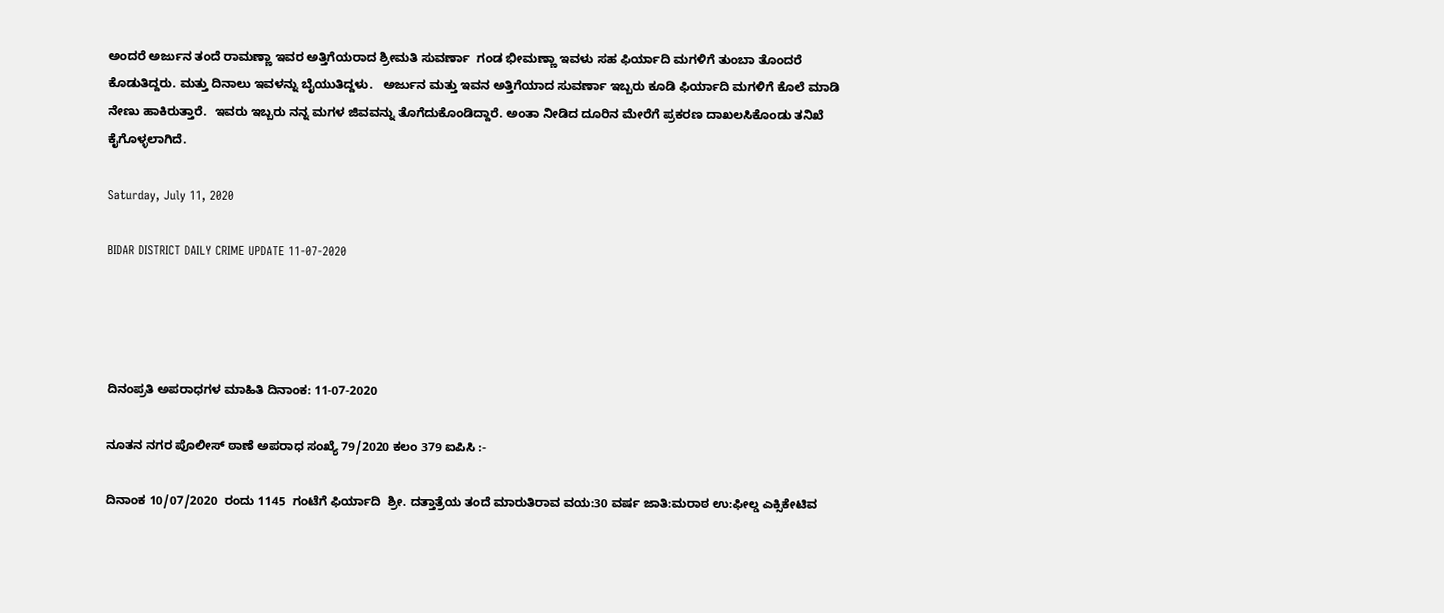ಅಂದರೆ ಅರ್ಜುನ ತಂದೆ ರಾಮಣ್ಣಾ ಇವರ ಅತ್ತಿಗೆಯರಾದ ಶ್ರೀಮತಿ ಸುವರ್ಣಾ  ಗಂಡ ಭೀಮಣ್ಣಾ ಇವಳು ಸಹ ಫಿರ್ಯಾದಿ ಮಗಳಿಗೆ ತುಂಬಾ ತೊಂದರೆ ಕೊಡುತಿದ್ದರು. ಮತ್ತು ದಿನಾಲು ಇವಳನ್ನು ಬೈಯುತಿದ್ದಳು.   ಅರ್ಜುನ ಮತ್ತು ಇವನ ಅತ್ತಿಗೆಯಾದ ಸುವರ್ಣಾ ಇಬ್ಬರು ಕೂಡಿ ಫಿರ್ಯಾದಿ ಮಗಳಿಗೆ ಕೊಲೆ ಮಾಡಿ ನೇಣು ಹಾಕಿರುತ್ತಾರೆ.  ಇವರು ಇಬ್ಬರು ನನ್ನ ಮಗಳ ಜಿವವನ್ನು ತೊಗೆದುಕೊಂಡಿದ್ದಾರೆ. ಅಂತಾ ನೀಡಿದ ದೂರಿನ ಮೇರೆಗೆ ಪ್ರಕರಣ ದಾಖಲಸಿಕೊಂಡು ತನಿಖೆ ಕೈಗೊಳ್ಳಲಾಗಿದೆ.

Saturday, July 11, 2020

BIDAR DISTRICT DAILY CRIME UPDATE 11-07-2020




ದಿನಂಪ್ರತಿ ಅಪರಾಧಗಳ ಮಾಹಿತಿ ದಿನಾಂಕ: 11-07-2020

ನೂತನ ನಗರ ಪೊಲೀಸ್ ಠಾಣೆ ಅಪರಾಧ ಸಂಖ್ಯೆ 79/2020 ಕಲಂ 379 ಐಪಿಸಿ :-

ದಿನಾಂಕ 10/07/2020  ರಂದು 1145  ಗಂಟೆಗೆ ಫಿರ್ಯಾದಿ  ಶ್ರೀ. ದತ್ತಾತ್ರೆಯ ತಂದೆ ಮಾರುತಿರಾವ ವಯ:30 ವರ್ಷ ಜಾತಿ:ಮರಾಠ ಉ:ಫೀಲ್ಡ ಎಕ್ಸಿಕೇಟಿವ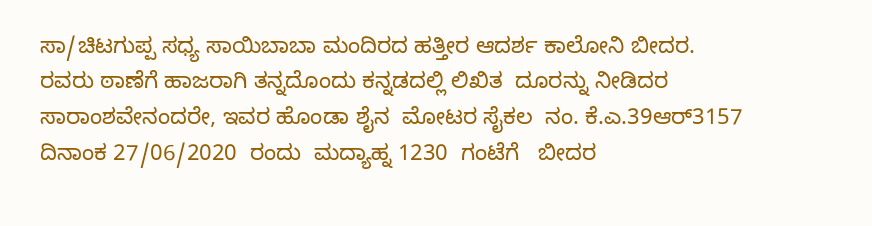ಸಾ/ಚಿಟಗುಪ್ಪ ಸಧ್ಯ ಸಾಯಿಬಾಬಾ ಮಂದಿರದ ಹತ್ತೀರ ಆದರ್ಶ ಕಾಲೋನಿ ಬೀದರ.  ರವರು ಠಾಣೆಗೆ ಹಾಜರಾಗಿ ತನ್ನದೊಂದು ಕನ್ನಡದಲ್ಲಿ ಲಿಖಿತ  ದೂರನ್ನು ನೀಡಿದರ ಸಾರಾಂಶವೇನಂದರೇ, ಇವರ ಹೊಂಡಾ ಶೈನ  ಮೋಟರ ಸೈಕಲ  ನಂ. ಕೆ.ಎ.39ಆರ್3157  ದಿನಾಂಕ 27/06/2020  ರಂದು  ಮದ್ಯಾಹ್ನ 1230  ಗಂಟೆಗೆ   ಬೀದರ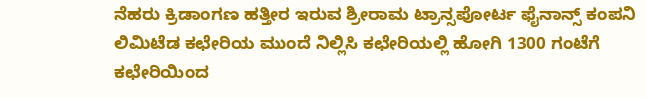ನೆಹರು ಕ್ರಿಡಾಂಗಣ ಹತ್ತೀರ ಇರುವ ಶ್ರೀರಾಮ ಟ್ರಾನ್ಸಪೋರ್ಟ ಫೈನಾನ್ಸ್ ಕಂಪನಿ ಲಿಮಿಟೆಡ ಕಛೇರಿಯ ಮುಂದೆ ನಿಲ್ಲಿಸಿ ಕಛೇರಿಯಲ್ಲಿ ಹೋಗಿ 1300 ಗಂಟೆಗೆ ಕಛೇರಿಯಿಂದ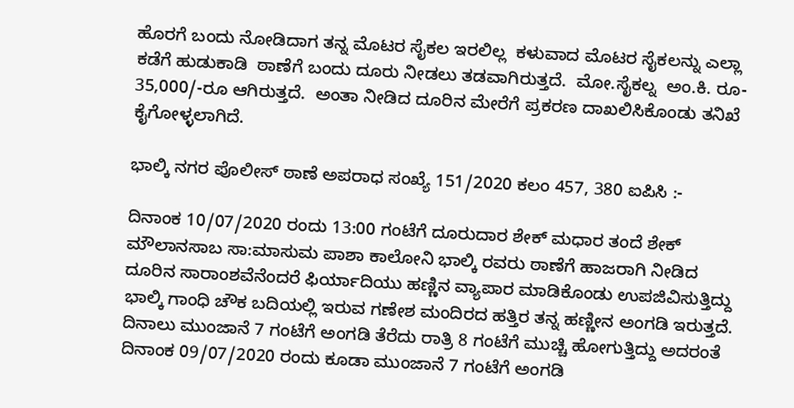ಹೊರಗೆ ಬಂದು ನೋಡಿದಾಗ ತನ್ನ ಮೊಟರ ಸೈಕಲ ಇರಲಿಲ್ಲ  ಕಳುವಾದ ಮೊಟರ ಸೈಕಲನ್ನು ಎಲ್ಲಾ ಕಡೆಗೆ ಹುಡುಕಾಡಿ  ಠಾಣೆಗೆ ಬಂದು ದೂರು ನೀಡಲು ತಡವಾಗಿರುತ್ತದೆ.  ಮೋ.ಸೈಕಲ್ನ  ಅಂ.ಕಿ. ರೂ-  35,000/-ರೂ ಆಗಿರುತ್ತದೆ.  ಅಂತಾ ನೀಡಿದ ದೂರಿನ ಮೇರೆಗೆ ಪ್ರಕರಣ ದಾಖಲಿಸಿಕೊಂಡು ತನಿಖೆ ಕೈಗೋಳ್ಳಲಾಗಿದೆ.

ಭಾಲ್ಕಿ ನಗರ ಪೊಲೀಸ್ ಠಾಣೆ ಅಪರಾಧ ಸಂಖ್ಯೆ 151/2020 ಕಲಂ 457, 380 ಐಪಿಸಿ :-

ದಿನಾಂಕ 10/07/2020 ರಂದು 13:00 ಗಂಟೆಗೆ ದೂರುದಾರ ಶೇಕ್ ಮಧಾರ ತಂದೆ ಶೇಕ್ ಮೌಲಾನಸಾಬ ಸಾ:ಮಾಸುಮ ಪಾಶಾ ಕಾಲೋನಿ ಭಾಲ್ಕಿ ರವರು ಠಾಣೆಗೆ ಹಾಜರಾಗಿ ನೀಡಿದ ದೂರಿನ ಸಾರಾಂಶವೆನೆಂದರೆ ಫಿರ್ಯಾದಿಯು ಹಣ್ಣಿನ ವ್ಯಾಪಾರ ಮಾಡಿಕೊಂಡು ಉಪಜಿವಿಸುತ್ತಿದ್ದು ಭಾಲ್ಕಿ ಗಾಂಧಿ ಚೌಕ ಬದಿಯಲ್ಲಿ ಇರುವ ಗಣೇಶ ಮಂದಿರದ ಹತ್ತಿರ ತನ್ನ ಹಣ್ಣೀನ ಅಂಗಡಿ ಇರುತ್ತದೆ.   ದಿನಾಲು ಮುಂಜಾನೆ 7 ಗಂಟೆಗೆ ಅಂಗಡಿ ತೆರೆದು ರಾತ್ರಿ 8 ಗಂಟೆಗೆ ಮುಚ್ಚಿ ಹೋಗುತ್ತಿದ್ದು ಅದರಂತೆ   ದಿನಾಂಕ 09/07/2020 ರಂದು ಕೂಡಾ ಮುಂಜಾನೆ 7 ಗಂಟೆಗೆ ಅಂಗಡಿ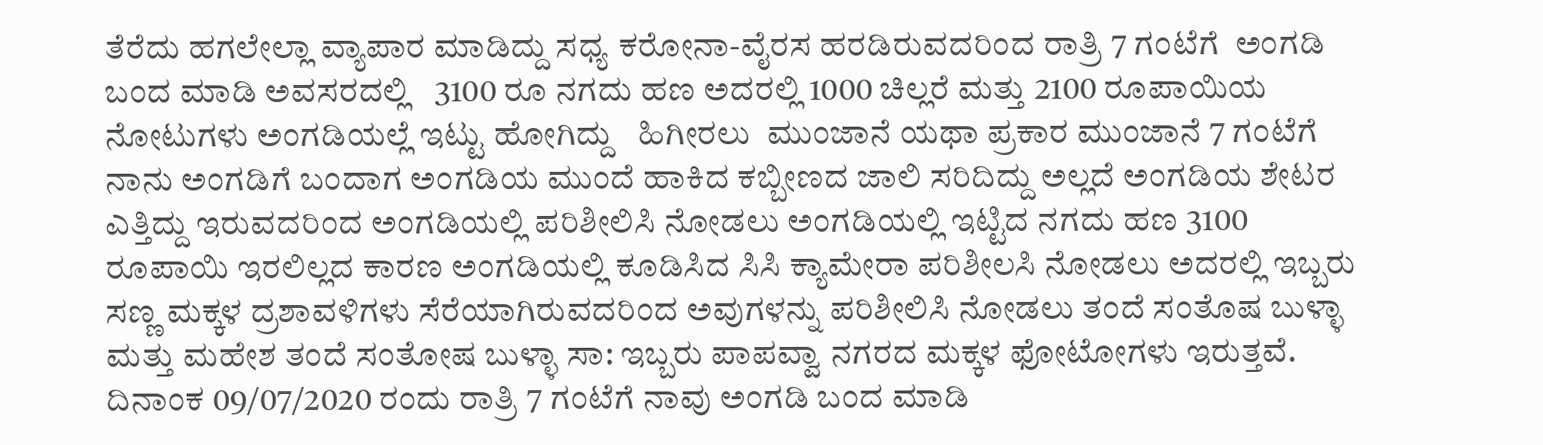ತೆರೆದು ಹಗಲೇಲ್ಲಾ ವ್ಯಾಪಾರ ಮಾಡಿದ್ದು ಸಧ್ಯ ಕರೋನಾ-ವೈರಸ ಹರಡಿರುವದರಿಂದ ರಾತ್ರಿ 7 ಗಂಟೆಗೆ  ಅಂಗಡಿ ಬಂದ ಮಾಡಿ ಅವಸರದಲ್ಲಿ   3100 ರೂ ನಗದು ಹಣ ಅದರಲ್ಲಿ 1000 ಚಿಲ್ಲರೆ ಮತ್ತು 2100 ರೂಪಾಯಿಯ ನೋಟುಗಳು ಅಂಗಡಿಯಲ್ಲೆ ಇಟ್ಟು ಹೋಗಿದ್ದು   ಹಿಗೀರಲು  ಮುಂಜಾನೆ ಯಥಾ ಪ್ರಕಾರ ಮುಂಜಾನೆ 7 ಗಂಟೆಗೆ ನಾನು ಅಂಗಡಿಗೆ ಬಂದಾಗ ಅಂಗಡಿಯ ಮುಂದೆ ಹಾಕಿದ ಕಬ್ಬೀಣದ ಜಾಲಿ ಸರಿದಿದ್ದು ಅಲ್ಲದೆ ಅಂಗಡಿಯ ಶೇಟರ ಎತ್ತಿದ್ದು ಇರುವದರಿಂದ ಅಂಗಡಿಯಲ್ಲಿ ಪರಿಶೀಲಿಸಿ ನೋಡಲು ಅಂಗಡಿಯಲ್ಲಿ ಇಟ್ಟಿದ ನಗದು ಹಣ 3100 ರೂಪಾಯಿ ಇರಲಿಲ್ಲದ ಕಾರಣ ಅಂಗಡಿಯಲ್ಲಿ ಕೂಡಿಸಿದ ಸಿಸಿ ಕ್ಯಾಮೇರಾ ಪರಿಶೀಲಸಿ ನೋಡಲು ಅದರಲ್ಲಿ ಇಬ್ಬರು ಸಣ್ಣ ಮಕ್ಕಳ ದ್ರಶಾವಳಿಗಳು ಸೆರೆಯಾಗಿರುವದರಿಂದ ಅವುಗಳನ್ನು ಪರಿಶೀಲಿಸಿ ನೋಡಲು ತಂದೆ ಸಂತೊಷ ಬುಳ್ಳಾ ಮತ್ತು ಮಹೇಶ ತಂದೆ ಸಂತೋಷ ಬುಳ್ಳಾ ಸಾ: ಇಬ್ಬರು ಪಾಪವ್ವಾ ನಗರದ ಮಕ್ಕಳ ಫೋಟೋಗಳು ಇರುತ್ತವೆ.   ದಿನಾಂಕ 09/07/2020 ರಂದು ರಾತ್ರಿ 7 ಗಂಟೆಗೆ ನಾವು ಅಂಗಡಿ ಬಂದ ಮಾಡಿ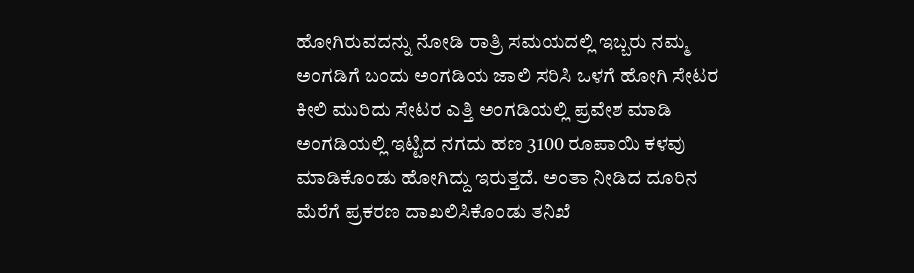ಹೋಗಿರುವದನ್ನು ನೋಡಿ ರಾತ್ರಿ ಸಮಯದಲ್ಲಿ ಇಬ್ಬರು ನಮ್ಮ ಅಂಗಡಿಗೆ ಬಂದು ಅಂಗಡಿಯ ಜಾಲಿ ಸರಿಸಿ ಒಳಗೆ ಹೋಗಿ ಸೇಟರ ಕೀಲಿ ಮುರಿದು ಸೇಟರ ಎತ್ತಿ ಅಂಗಡಿಯಲ್ಲಿ ಪ್ರವೇಶ ಮಾಡಿ ಅಂಗಡಿಯಲ್ಲಿ ಇಟ್ಟಿದ ನಗದು ಹಣ 3100 ರೂಪಾಯಿ ಕಳವು ಮಾಡಿಕೊಂಡು ಹೋಗಿದ್ದು ಇರುತ್ತದೆ. ಅಂತಾ ನೀಡಿದ ದೂರಿನ ಮೆರೆಗೆ ಪ್ರಕರಣ ದಾಖಲಿಸಿಕೊಂಡು ತನಿಖೆ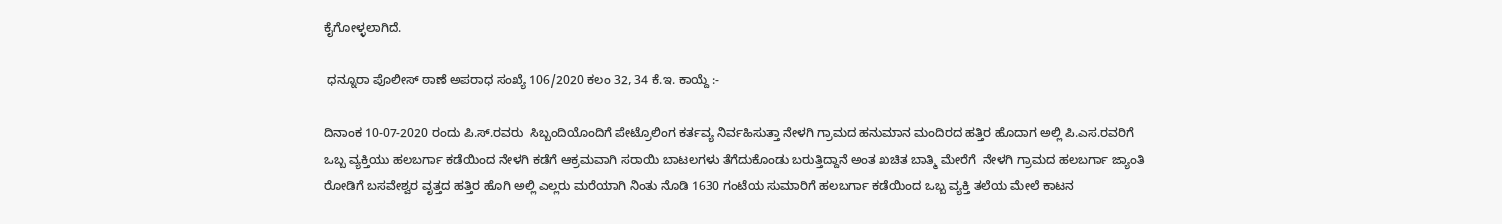ಕೈಗೋಳ್ಳಲಾಗಿದೆ.

 ಧನ್ನೂರಾ ಪೊಲೀಸ್ ಠಾಣೆ ಅಪರಾಧ ಸಂಖ್ಯೆ 106/2020 ಕಲಂ 32, 34 ಕೆ.ಇ. ಕಾಯ್ದೆ :-

ದಿನಾಂಕ 10-07-2020 ರಂದು ಪಿ.ಸ್.ರವರು  ಸಿಬ್ಬಂದಿಯೊಂದಿಗೆ ಪೇಟ್ರೊಲಿಂಗ ಕರ್ತವ್ಯ ನಿರ್ವಹಿಸುತ್ತಾ ನೇಳಗಿ ಗ್ರಾಮದ ಹನುಮಾನ ಮಂದಿರದ ಹತ್ತಿರ ಹೊದಾಗ ಅಲ್ಲಿ ಪಿ.ಎಸ.ರವರಿಗೆ ಒಬ್ಬ ವ್ಯಕ್ತಿಯು ಹಲಬರ್ಗಾ ಕಡೆಯಿಂದ ನೇಳಗಿ ಕಡೆಗೆ ಆಕ್ರಮವಾಗಿ ಸರಾಯಿ ಬಾಟಲಗಳು ತೆಗೆದುಕೊಂಡು ಬರುತ್ತಿದ್ದಾನೆ ಅಂತ ಖಚಿತ ಬಾತ್ಮಿ ಮೇರೆಗೆ  ನೇಳಗಿ ಗ್ರಾಮದ ಹಲಬರ್ಗಾ ಜ್ಯಾಂತಿ ರೋಡಿಗೆ ಬಸವೇಶ್ವರ ವೃತ್ತದ ಹತ್ತಿರ ಹೊಗಿ ಅಲ್ಲಿ ಎಲ್ಲರು ಮರೆಯಾಗಿ ನಿಂತು ನೊಡಿ 1630 ಗಂಟೆಯ ಸುಮಾರಿಗೆ ಹಲಬರ್ಗಾ ಕಡೆಯಿಂದ ಒಬ್ಬ ವ್ಯಕ್ತಿ ತಲೆಯ ಮೇಲೆ ಕಾಟನ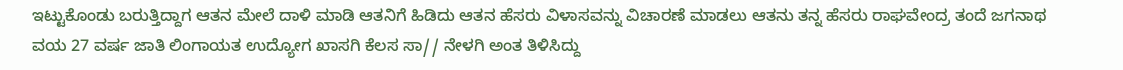ಇಟ್ಟುಕೊಂಡು ಬರುತ್ತಿದ್ದಾಗ ಆತನ ಮೇಲೆ ದಾಳಿ ಮಾಡಿ ಆತನಿಗೆ ಹಿಡಿದು ಆತನ ಹೆಸರು ವಿಳಾಸವನ್ನು ವಿಚಾರಣೆ ಮಾಡಲು ಆತನು ತನ್ನ ಹೆಸರು ರಾಘವೇಂದ್ರ ತಂದೆ ಜಗನಾಥ ವಯ 27 ವರ್ಷ ಜಾತಿ ಲಿಂಗಾಯತ ಉದ್ಯೋಗ ಖಾಸಗಿ ಕೆಲಸ ಸಾ// ನೇಳಗಿ ಅಂತ ತಿಳಿಸಿದ್ದು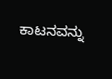ಕಾಟನವನ್ನು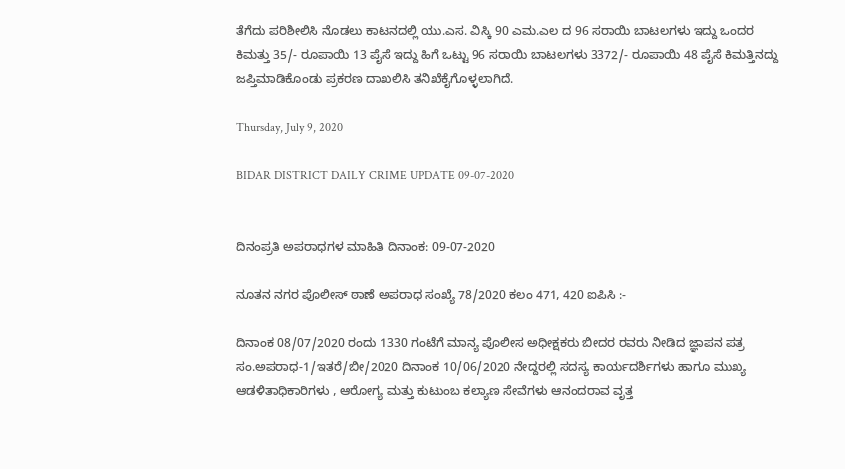ತೆಗೆದು ಪರಿಶೀಲಿಸಿ ನೊಡಲು ಕಾಟನದಲ್ಲಿ ಯು.ಎಸ. ವಿಸ್ಕಿ 90 ಎಮ.ಎಲ ದ 96 ಸರಾಯಿ ಬಾಟಲಗಳು ಇದ್ದು ಒಂದರ ಕಿಮತ್ತು 35/- ರೂಪಾಯಿ 13 ಪೈಸೆ ಇದ್ದು ಹಿಗೆ ಒಟ್ಟು 96 ಸರಾಯಿ ಬಾಟಲಗಳು 3372/- ರೂಪಾಯಿ 48 ಪೈಸೆ ಕಿಮತ್ತಿನದ್ದು ಜಪ್ತಿಮಾಡಿಕೊಂಡು ಪ್ರಕರಣ ದಾಖಲಿಸಿ ತನಿಖೆಕೈಗೊಳ್ಳಲಾಗಿದೆ.

Thursday, July 9, 2020

BIDAR DISTRICT DAILY CRIME UPDATE 09-07-2020


ದಿನಂಪ್ರತಿ ಅಪರಾಧಗಳ ಮಾಹಿತಿ ದಿನಾಂಕ: 09-07-2020

ನೂತನ ನಗರ ಪೊಲೀಸ್ ಠಾಣೆ ಅಪರಾಧ ಸಂಖ್ಯೆ 78/2020 ಕಲಂ 471, 420 ಐಪಿಸಿ :-

ದಿನಾಂಕ 08/07/2020 ರಂದು 1330 ಗಂಟೆಗೆ ಮಾನ್ಯ ಪೊಲೀಸ ಅಧೀಕ್ಷಕರು ಬೀದರ ರವರು ನೀಡಿದ ಜ್ಞಾಪನ ಪತ್ರ ಸಂ.ಅಪರಾಧ-1/ಇತರೆ/ಬೀ/2020 ದಿನಾಂಕ 10/06/2020 ನೇದ್ದರಲ್ಲಿ ಸದಸ್ಯ ಕಾರ್ಯದರ್ಶಿಗಳು ಹಾಗೂ ಮುಖ್ಯ ಆಡಳಿತಾಧಿಕಾರಿಗಳು , ಆರೋಗ್ಯ ಮತ್ತು ಕುಟುಂಬ ಕಲ್ಯಾಣ ಸೇವೆಗಳು ಆನಂದರಾವ ವೃತ್ತ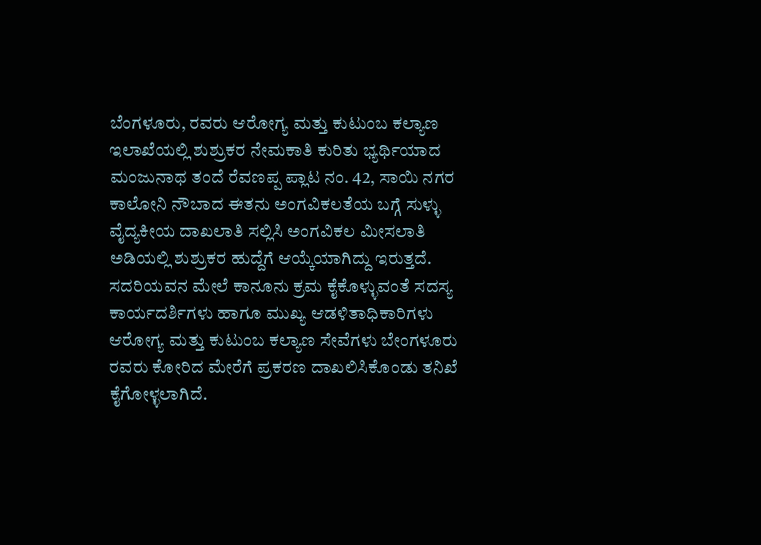ಬೆಂಗಳೂರು, ರವರು ಆರೋಗ್ಯ ಮತ್ತು ಕುಟುಂಬ ಕಲ್ಯಾಣ ಇಲಾಖೆಯಲ್ಲಿ ಶುಶ್ರುಕರ ನೇಮಕಾತಿ ಕುರಿತು ಭ್ಯರ್ಥಿಯಾದ ಮಂಜುನಾಥ ತಂದೆ ರೆವಣಪ್ಪ ಪ್ಲಾಟ ನಂ. 42, ಸಾಯಿ ನಗರ ಕಾಲೋನಿ ನೌಬಾದ ಈತನು ಅಂಗವಿಕಲತೆಯ ಬಗ್ಗೆ ಸುಳ್ಳು ವೈದ್ಯಕೀಯ ದಾಖಲಾತಿ ಸಲ್ಲಿಸಿ ಅಂಗವಿಕಲ ಮೀಸಲಾತಿ ಅಡಿಯಲ್ಲಿ ಶುಶ್ರುಕರ ಹುದ್ದೆಗೆ ಆಯ್ಕೆಯಾಗಿದ್ದು ಇರುತ್ತದೆ. ಸದರಿಯವನ ಮೇಲೆ ಕಾನೂನು ಕ್ರಮ ಕೈಕೊಳ್ಳುವಂತೆ ಸದಸ್ಯ ಕಾರ್ಯದರ್ಶಿಗಳು ಹಾಗೂ ಮುಖ್ಯ ಆಡಳಿತಾಧಿಕಾರಿಗಳು ಆರೋಗ್ಯ ಮತ್ತು ಕುಟುಂಬ ಕಲ್ಯಾಣ ಸೇವೆಗಳು ಬೇಂಗಳೂರು ರವರು ಕೋರಿದ ಮೇರೆಗೆ ಪ್ರಕರಣ ದಾಖಲಿಸಿಕೊಂಡು ತನಿಖೆ ಕೈಗೋಳ್ಳಲಾಗಿದೆ.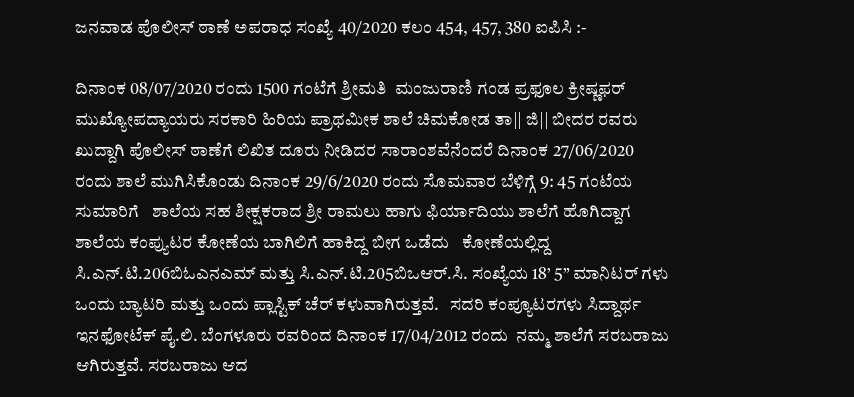ಜನವಾಡ ಪೊಲೀಸ್ ಠಾಣೆ ಅಪರಾಧ ಸಂಖ್ಯೆ 40/2020 ಕಲಂ 454, 457, 380 ಐಪಿಸಿ :-

ದಿನಾಂಕ 08/07/2020 ರಂದು 1500 ಗಂಟೆಗೆ ಶ್ರೀಮತಿ  ಮಂಜುರಾಣಿ ಗಂಡ ಪ್ರಫೂಲ ಕ್ರೀಷ್ಣಫರ್ ಮುಖ್ಯೋಪದ್ಯಾಯರು ಸರಕಾರಿ ಹಿರಿಯ ಪ್ರಾಥಮೀಕ ಶಾಲೆ ಚಿಮಕೋಡ ತಾ|| ಜಿ|| ಬೀದರ ರವರು ಖುದ್ದಾಗಿ ಪೊಲೀಸ್ ಠಾಣೆಗೆ ಲಿಖಿತ ದೂರು ನೀಡಿದರ ಸಾರಾಂಶವೆನೆಂದರೆ ದಿನಾಂಕ 27/06/2020 ರಂದು ಶಾಲೆ ಮುಗಿಸಿಕೊಂಡು ದಿನಾಂಕ 29/6/2020 ರಂದು ಸೊಮವಾರ ಬೆಳಿಗ್ಗೆ 9: 45 ಗಂಟೆಯ ಸುಮಾರಿಗೆ   ಶಾಲೆಯ ಸಹ ಶೀಕ್ಷಕರಾದ ಶ್ರೀ ರಾಮಲು ಹಾಗು ಫಿರ್ಯಾದಿಯು ಶಾಲೆಗೆ ಹೊಗಿದ್ದಾಗ ಶಾಲೆಯ ಕಂಪ್ಯುಟರ ಕೋಣೆಯ ಬಾಗಿಲಿಗೆ ಹಾಕಿದ್ದ ಬೀಗ ಒಡೆದು   ಕೋಣೆಯಲ್ಲಿದ್ದ ಸಿ.ಎನ್.ಟಿ.206ಬಿಓಎನಎಮ್ ಮತ್ತು ಸಿ.ಎನ್.ಟಿ.205ಬಿಒಆರ್.ಸಿ. ಸಂಖ್ಯೆಯ 18’ 5” ಮಾನಿಟರ್ ಗಳು ಒಂದು ಬ್ಯಾಟರಿ ಮತ್ತು ಒಂದು ಪ್ಲಾಸ್ಟಿಕ್ ಚೆರ್ ಕಳುವಾಗಿರುತ್ತವೆ.   ಸದರಿ ಕಂಪ್ಯೂಟರಗಳು ಸಿದ್ದಾರ್ಥ ಇನಫೋಟೆಕ್ ಪೈ.ಲಿ. ಬೆಂಗಳೂರು ರವರಿಂದ ದಿನಾಂಕ 17/04/2012 ರಂದು  ನಮ್ಮ ಶಾಲೆಗೆ ಸರಬರಾಜು ಆಗಿರುತ್ತವೆ. ಸರಬರಾಜು ಆದ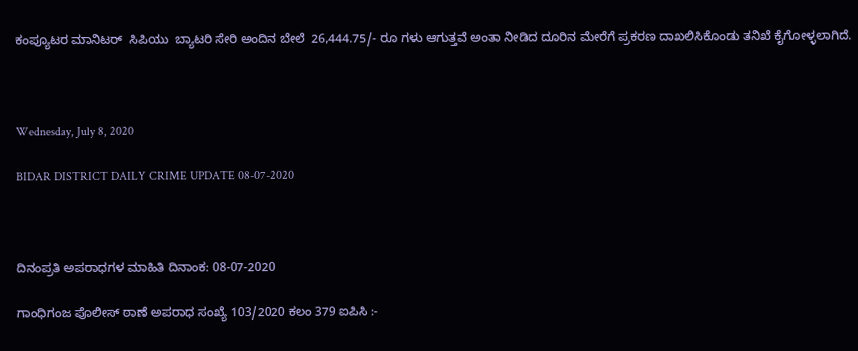ಕಂಪ್ಯೂಟರ ಮಾನಿಟರ್  ಸಿಪಿಯು  ಬ್ಯಾಟರಿ ಸೇರಿ ಅಂದಿನ ಬೇಲೆ  26,444.75/- ರೂ ಗಳು ಆಗುತ್ತವೆ ಅಂತಾ ನೀಡಿದ ದೂರಿನ ಮೇರೆಗೆ ಪ್ರಕರಣ ದಾಖಲಿಸಿಕೊಂಡು ತನಿಖೆ ಕೈಗೋಳ್ಳಲಾಗಿದೆ.



Wednesday, July 8, 2020

BIDAR DISTRICT DAILY CRIME UPDATE 08-07-2020



ದಿನಂಪ್ರತಿ ಅಪರಾಧಗಳ ಮಾಹಿತಿ ದಿನಾಂಕ: 08-07-2020

ಗಾಂಧಿಗಂಜ ಪೊಲೀಸ್ ಠಾಣೆ ಅಪರಾಧ ಸಂಖ್ಯೆ 103/2020 ಕಲಂ 379 ಐಪಿಸಿ :-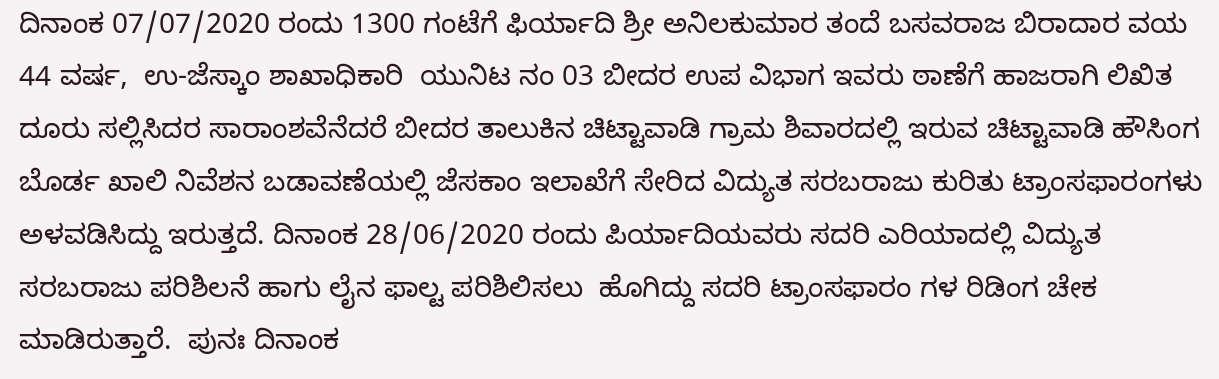ದಿನಾಂಕ 07/07/2020 ರಂದು 1300 ಗಂಟೆಗೆ ಫಿರ್ಯಾದಿ ಶ್ರೀ ಅನಿಲಕುಮಾರ ತಂದೆ ಬಸವರಾಜ ಬಿರಾದಾರ ವಯ 44 ವರ್ಷ,  ಉ-ಜೆಸ್ಕಾಂ ಶಾಖಾಧಿಕಾರಿ  ಯುನಿಟ ನಂ 03 ಬೀದರ ಉಪ ವಿಭಾಗ ಇವರು ಠಾಣೆಗೆ ಹಾಜರಾಗಿ ಲಿಖಿತ ದೂರು ಸಲ್ಲಿಸಿದರ ಸಾರಾಂಶವೆನೆದರೆ ಬೀದರ ತಾಲುಕಿನ ಚಿಟ್ಟಾವಾಡಿ ಗ್ರಾಮ ಶಿವಾರದಲ್ಲಿ ಇರುವ ಚಿಟ್ಟಾವಾಡಿ ಹೌಸಿಂಗ ಬೊರ್ಡ ಖಾಲಿ ನಿವೆಶನ ಬಡಾವಣೆಯಲ್ಲಿ ಜೆಸಕಾಂ ಇಲಾಖೆಗೆ ಸೇರಿದ ವಿದ್ಯುತ ಸರಬರಾಜು ಕುರಿತು ಟ್ರಾಂಸಫಾರಂಗಳು ಅಳವಡಿಸಿದ್ದು ಇರುತ್ತದೆ. ದಿನಾಂಕ 28/06/2020 ರಂದು ಪಿರ್ಯಾದಿಯವರು ಸದರಿ ಎರಿಯಾದಲ್ಲಿ ವಿದ್ಯುತ ಸರಬರಾಜು ಪರಿಶಿಲನೆ ಹಾಗು ಲೈನ ಫಾಲ್ಟ ಪರಿಶಿಲಿಸಲು  ಹೊಗಿದ್ದು ಸದರಿ ಟ್ರಾಂಸಫಾರಂ ಗಳ ರಿಡಿಂಗ ಚೇಕ ಮಾಡಿರುತ್ತಾರೆ.  ಪುನಃ ದಿನಾಂಕ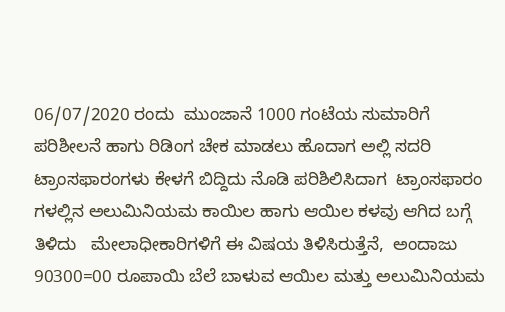06/07/2020 ರಂದು  ಮುಂಜಾನೆ 1000 ಗಂಟೆಯ ಸುಮಾರಿಗೆ ಪರಿಶೀಲನೆ ಹಾಗು ರಿಡಿಂಗ ಚೇಕ ಮಾಡಲು ಹೊದಾಗ ಅಲ್ಲಿ ಸದರಿ ಟ್ರಾಂಸಫಾರಂಗಳು ಕೇಳಗೆ ಬಿದ್ದಿದು ನೊಡಿ ಪರಿಶಿಲಿಸಿದಾಗ  ಟ್ರಾಂಸಫಾರಂ ಗಳಲ್ಲಿನ ಅಲುಮಿನಿಯಮ ಕಾಯಿಲ ಹಾಗು ಆಯಿಲ ಕಳವು ಆಗಿದ ಬಗ್ಗೆ ತಿಳಿದು   ಮೇಲಾಧೀಕಾರಿಗಳಿಗೆ ಈ ವಿಷಯ ತಿಳಿಸಿರುತ್ತೆನೆ,  ಅಂದಾಜು 90300=00 ರೂಪಾಯಿ ಬೆಲೆ ಬಾಳುವ ಆಯಿಲ ಮತ್ತು ಅಲುಮಿನಿಯಮ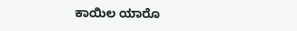ಕಾಯಿಲ ಯಾರೊ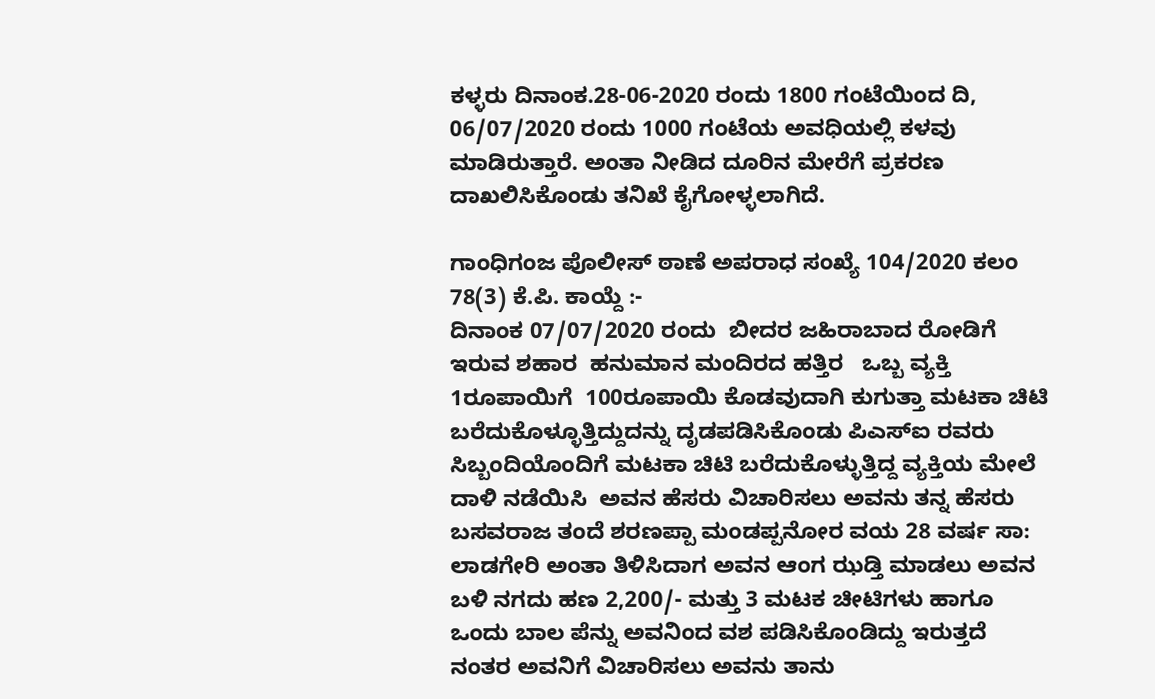ಕಳ್ಳರು ದಿನಾಂಕ.28-06-2020 ರಂದು 1800 ಗಂಟೆಯಿಂದ ದಿ, 06/07/2020 ರಂದು 1000 ಗಂಟೆಯ ಅವಧಿಯಲ್ಲಿ ಕಳವು ಮಾಡಿರುತ್ತಾರೆ. ಅಂತಾ ನೀಡಿದ ದೂರಿನ ಮೇರೆಗೆ ಪ್ರಕರಣ ದಾಖಲಿಸಿಕೊಂಡು ತನಿಖೆ ಕೈಗೋಳ್ಳಲಾಗಿದೆ.

ಗಾಂಧಿಗಂಜ ಪೊಲೀಸ್ ಠಾಣೆ ಅಪರಾಧ ಸಂಖ್ಯೆ 104/2020 ಕಲಂ 78(3) ಕೆ.ಪಿ. ಕಾಯ್ದೆ :-
ದಿನಾಂಕ 07/07/2020 ರಂದು  ಬೀದರ ಜಹಿರಾಬಾದ ರೋಡಿಗೆ ಇರುವ ಶಹಾರ  ಹನುಮಾನ ಮಂದಿರದ ಹತ್ತಿರ   ಒಬ್ಬ ವ್ಯಕ್ತಿ 1ರೂಪಾಯಿಗೆ  100ರೂಪಾಯಿ ಕೊಡವುದಾಗಿ ಕುಗುತ್ತಾ ಮಟಕಾ ಚಿಟಿ ಬರೆದುಕೊಳ್ಳೂತ್ತಿದ್ದುದನ್ನು ದೃಡಪಡಿಸಿಕೊಂಡು ಪಿಎಸ್ಐ ರವರು ಸಿಬ್ಬಂದಿಯೊಂದಿಗೆ ಮಟಕಾ ಚಿಟಿ ಬರೆದುಕೊಳ್ಳುತ್ತಿದ್ದ ವ್ಯಕ್ತಿಯ ಮೇಲೆ ದಾಳಿ ನಡೆಯಿಸಿ  ಅವನ ಹೆಸರು ವಿಚಾರಿಸಲು ಅವನು ತನ್ನ ಹೆಸರು ಬಸವರಾಜ ತಂದೆ ಶರಣಪ್ಪಾ ಮಂಡಪ್ಪನೋರ ವಯ 28 ವರ್ಷ ಸಾ: ಲಾಡಗೇರಿ ಅಂತಾ ತಿಳಿಸಿದಾಗ ಅವನ ಆಂಗ ಝಡ್ತಿ ಮಾಡಲು ಅವನ ಬಳಿ ನಗದು ಹಣ 2,200/- ಮತ್ತು 3 ಮಟಕ ಚೀಟಿಗಳು ಹಾಗೂ ಒಂದು ಬಾಲ ಪೆನ್ನು ಅವನಿಂದ ವಶ ಪಡಿಸಿಕೊಂಡಿದ್ದು ಇರುತ್ತದೆ ನಂತರ ಅವನಿಗೆ ವಿಚಾರಿಸಲು ಅವನು ತಾನು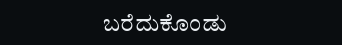ಬರೆದುಕೊಂಡು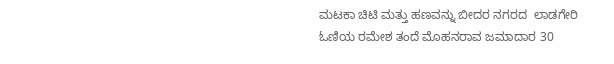ಮಟಕಾ ಚಿಟಿ ಮತ್ತು ಹಣವನ್ನು ಬೀದರ ನಗರದ  ಲಾಡಗೇರಿ ಓಣಿಯ ರಮೇಶ ತಂದೆ ಮೊಹನರಾವ ಜಮಾದಾರ 30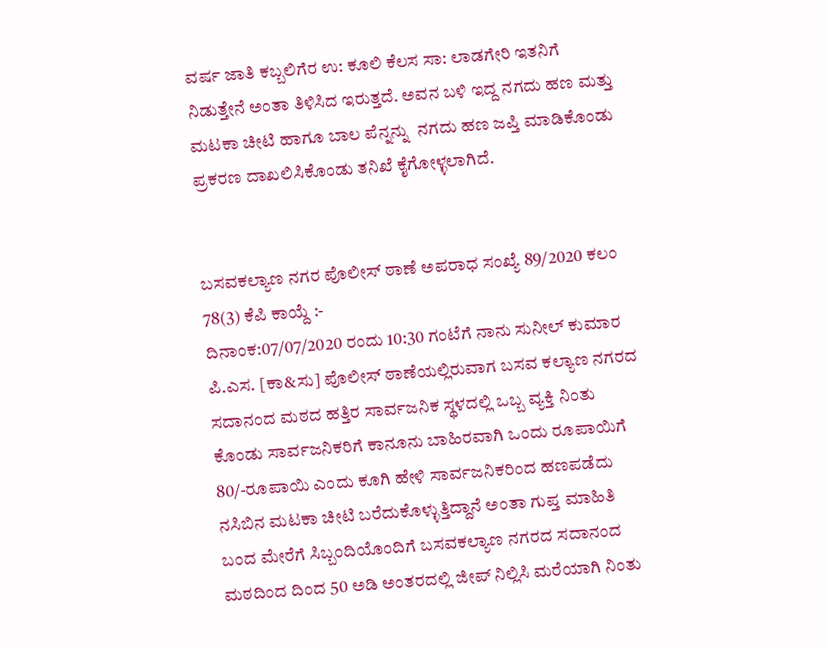ವರ್ಷ ಜಾತಿ ಕಬ್ಬಲಿಗೆರ ಉ: ಕೂಲಿ ಕೆಲಸ ಸಾ: ಲಾಡಗೇರಿ ಇತನಿಗೆ ನಿಡುತ್ತೇನೆ ಅಂತಾ ತಿಳಿಸಿದ ಇರುತ್ತದೆ. ಅವನ ಬಳಿ ಇದ್ದ ನಗದು ಹಣ ಮತ್ತು ಮಟಕಾ ಚೀಟಿ ಹಾಗೂ ಬಾಲ ಪೆನ್ನನ್ನು  ನಗದು ಹಣ ಜಪ್ತಿ ಮಾಡಿಕೊಂಡು ಪ್ರಕರಣ ದಾಖಲಿಸಿಕೊಂಡು ತನಿಖೆ ಕೈಗೋಳ್ಳಲಾಗಿದೆ.


ಬಸವಕಲ್ಯಾಣ ನಗರ ಪೊಲೀಸ್ ಠಾಣೆ ಅಪರಾಧ ಸಂಖ್ಯೆ 89/2020 ಕಲಂ 78(3) ಕೆಪಿ ಕಾಯ್ದೆ :-
ದಿನಾಂಕ:07/07/2020 ರಂದು 10:30 ಗಂಟೆಗೆ ನಾನು ಸುನೀಲ್ ಕುಮಾರ ಪಿ.ಎಸ. [ಕಾ&ಸು] ಪೊಲೀಸ್ ಠಾಣೆಯಲ್ಲಿರುವಾಗ ಬಸವ ಕಲ್ಯಾಣ ನಗರದ ಸದಾನಂದ ಮಠದ ಹತ್ತಿರ ಸಾರ್ವಜನಿಕ ಸ್ಥಳದಲ್ಲಿ ಒಬ್ಬ ವ್ಯಕ್ತಿ ನಿಂತು ಕೊಂಡು ಸಾರ್ವಜನಿಕರಿಗೆ ಕಾನೂನು ಬಾಹಿರವಾಗಿ ಒಂದು ರೂಪಾಯಿಗೆ 80/-ರೂಪಾಯಿ ಎಂದು ಕೂಗಿ ಹೇಳಿ ಸಾರ್ವಜನಿಕರಿಂದ ಹಣಪಡೆದು ನಸಿಬಿನ ಮಟಕಾ ಚೀಟಿ ಬರೆದುಕೊಳ್ಳುತ್ತಿದ್ದಾನೆ ಅಂತಾ ಗುಪ್ತ ಮಾಹಿತಿ ಬಂದ ಮೇರೆಗೆ ಸಿಬ್ಬಂದಿಯೊಂದಿಗೆ ಬಸವಕಲ್ಯಾಣ ನಗರದ ಸದಾನಂದ ಮಠದಿಂದ ದಿಂದ 50 ಅಡಿ ಅಂತರದಲ್ಲಿ ಜೀಪ್ ನಿಲ್ಲಿಸಿ ಮರೆಯಾಗಿ ನಿಂತು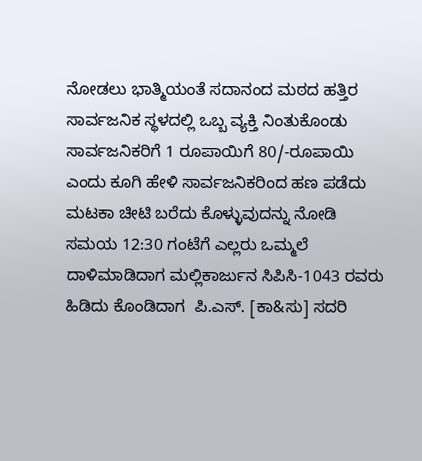ನೋಡಲು ಭಾತ್ಮಿಯಂತೆ ಸದಾನಂದ ಮಠದ ಹತ್ತಿರ ಸಾರ್ವಜನಿಕ ಸ್ಥಳದಲ್ಲಿ ಒಬ್ಬ ವ್ಯಕ್ತಿ ನಿಂತುಕೊಂಡು ಸಾರ್ವಜನಿಕರಿಗೆ 1 ರೂಪಾಯಿಗೆ 80/-ರೂಪಾಯಿ ಎಂದು ಕೂಗಿ ಹೇಳಿ ಸಾರ್ವಜನಿಕರಿಂದ ಹಣ ಪಡೆದು ಮಟಕಾ ಚೀಟಿ ಬರೆದು ಕೊಳ್ಳುವುದನ್ನು ನೋಡಿ ಸಮಯ 12:30 ಗಂಟೆಗೆ ಎಲ್ಲರು ಒಮ್ಮಲೆ ದಾಳಿಮಾಡಿದಾಗ ಮಲ್ಲಿಕಾರ್ಜುನ ಸಿಪಿಸಿ-1043 ರವರು ಹಿಡಿದು ಕೊಂಡಿದಾಗ  ಪಿ.ಎಸ್. [ಕಾ&ಸು] ಸದರಿ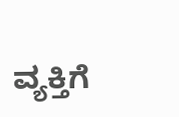ವ್ಯಕ್ತಿಗೆ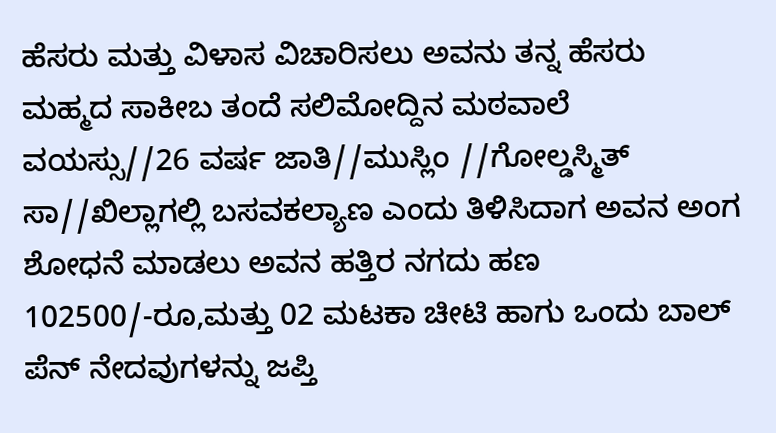ಹೆಸರು ಮತ್ತು ವಿಳಾಸ ವಿಚಾರಿಸಲು ಅವನು ತನ್ನ ಹೆಸರು ಮಹ್ಮದ ಸಾಕೀಬ ತಂದೆ ಸಲಿಮೋದ್ದಿನ ಮಠವಾಲೆ ವಯಸ್ಸು//26 ವರ್ಷ ಜಾತಿ//ಮುಸ್ಲಿಂ //ಗೋಲ್ಡಸ್ಮಿತ್ ಸಾ//ಖಿಲ್ಲಾಗಲ್ಲಿ ಬಸವಕಲ್ಯಾಣ ಎಂದು ತಿಳಿಸಿದಾಗ ಅವನ ಅಂಗ ಶೋಧನೆ ಮಾಡಲು ಅವನ ಹತ್ತಿರ ನಗದು ಹಣ 102500/-ರೂ,ಮತ್ತು 02 ಮಟಕಾ ಚೀಟಿ ಹಾಗು ಒಂದು ಬಾಲ್ ಪೆನ್ ನೇದವುಗಳನ್ನು ಜಪ್ತಿ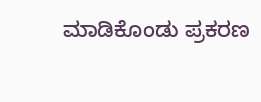ಮಾಡಿಕೊಂಡು ಪ್ರಕರಣ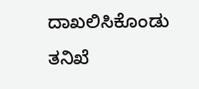ದಾಖಲಿಸಿಕೊಂಡು ತನಿಖೆ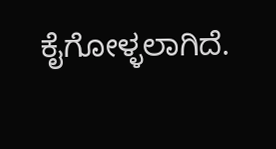ಕೈಗೋಳ್ಳಲಾಗಿದೆ.